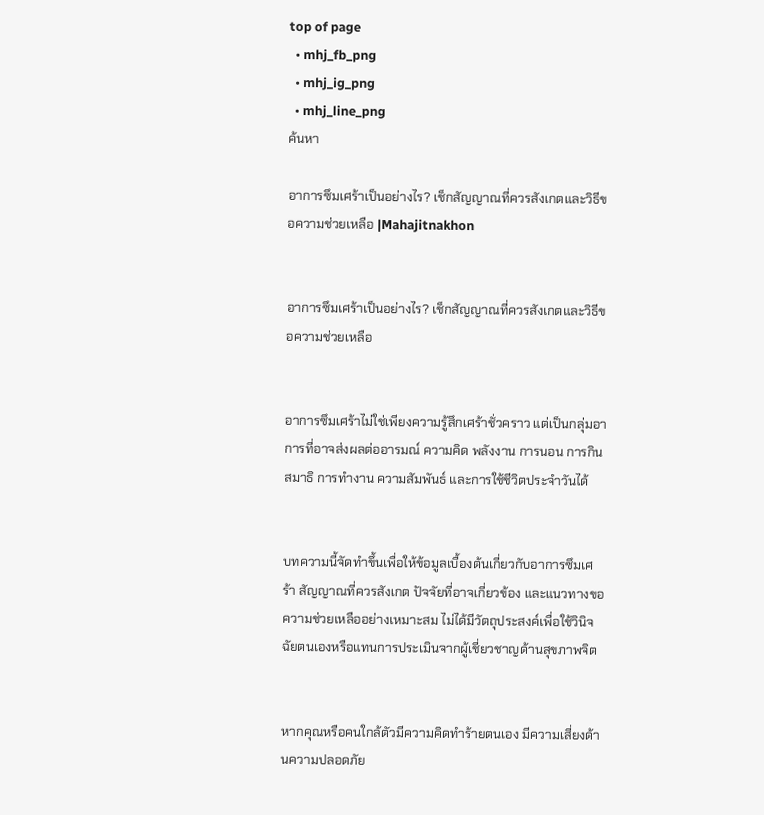top of page
  • mhj_fb_png
  • mhj_ig_png
  • mhj_line_png
ค้นหา

อาการซึมเศร้าเป็นอย่างไร? เช็กสัญญาณที่ควรสังเกตและวิธีขอความช่วยเหลือ |Mahajitnakhon


อาการซึมเศร้าเป็นอย่างไร? เช็กสัญญาณที่ควรสังเกตและวิธีขอความช่วยเหลือ


อาการซึมเศร้าไม่ใช่เพียงความรู้สึกเศร้าชั่วคราว แต่เป็นกลุ่มอาการที่อาจส่งผลต่ออารมณ์ ความคิด พลังงาน การนอน การกิน สมาธิ การทำงาน ความสัมพันธ์ และการใช้ชีวิตประจำวันได้


บทความนี้จัดทำขึ้นเพื่อให้ข้อมูลเบื้องต้นเกี่ยวกับอาการซึมเศร้า สัญญาณที่ควรสังเกต ปัจจัยที่อาจเกี่ยวข้อง และแนวทางขอความช่วยเหลืออย่างเหมาะสม ไม่ได้มีวัตถุประสงค์เพื่อใช้วินิจฉัยตนเองหรือแทนการประเมินจากผู้เชี่ยวชาญด้านสุขภาพจิต


หากคุณหรือคนใกล้ตัวมีความคิดทำร้ายตนเอง มีความเสี่ยงด้านความปลอดภัย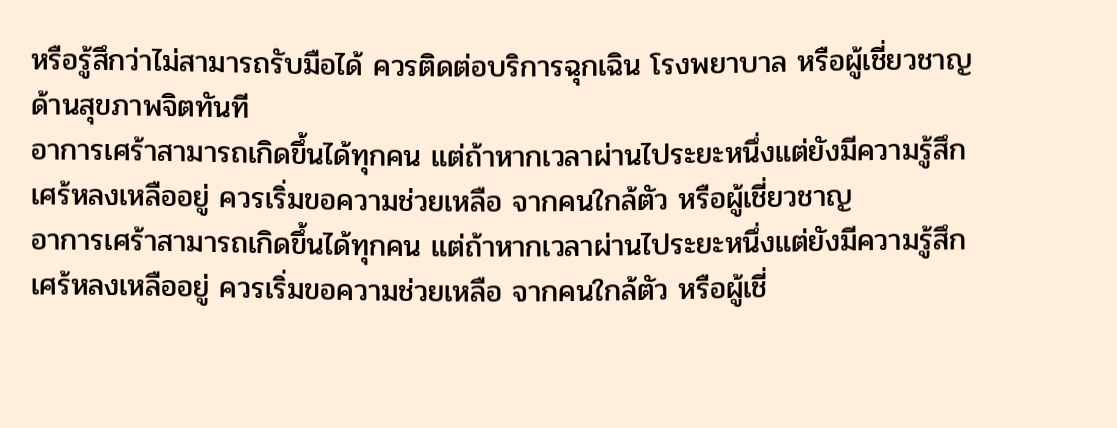หรือรู้สึกว่าไม่สามารถรับมือได้ ควรติดต่อบริการฉุกเฉิน โรงพยาบาล หรือผู้เชี่ยวชาญด้านสุขภาพจิตทันที
อาการเศร้าสามารถเกิดขึ้นได้ทุกคน แต่ถ้าหากเวลาผ่านไประยะหนึ่งแต่ยังมีความรู้สึกเศร้หลงเหลืออยู่ ควรเริ่มขอความช่วยเหลือ จากคนใกล้ตัว หรือผู้เชี่ยวชาญ
อาการเศร้าสามารถเกิดขึ้นได้ทุกคน แต่ถ้าหากเวลาผ่านไประยะหนึ่งแต่ยังมีความรู้สึกเศร้หลงเหลืออยู่ ควรเริ่มขอความช่วยเหลือ จากคนใกล้ตัว หรือผู้เชี่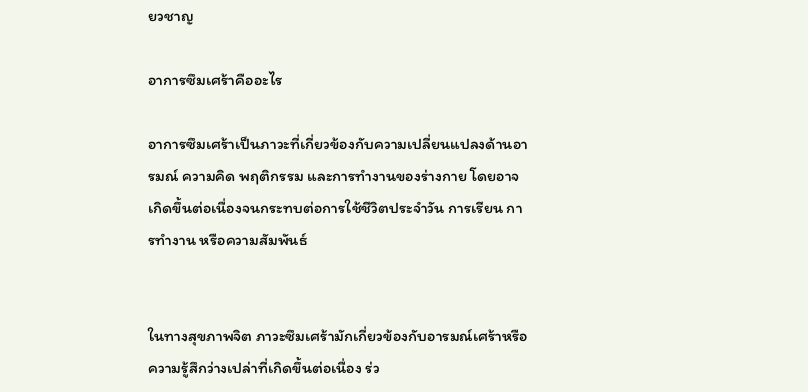ยวชาญ

อาการซึมเศร้าคืออะไร

อาการซึมเศร้าเป็นภาวะที่เกี่ยวข้องกับความเปลี่ยนแปลงด้านอารมณ์ ความคิด พฤติกรรม และการทำงานของร่างกาย โดยอาจเกิดขึ้นต่อเนื่องจนกระทบต่อการใช้ชีวิตประจำวัน การเรียน การทำงาน หรือความสัมพันธ์


ในทางสุขภาพจิต ภาวะซึมเศร้ามักเกี่ยวข้องกับอารมณ์เศร้าหรือความรู้สึกว่างเปล่าที่เกิดขึ้นต่อเนื่อง ร่ว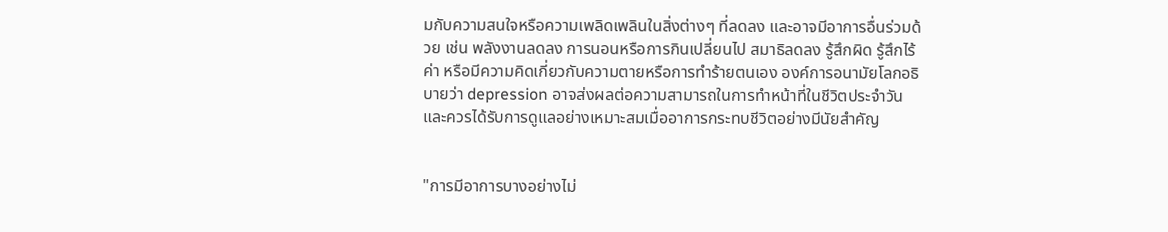มกับความสนใจหรือความเพลิดเพลินในสิ่งต่างๆ ที่ลดลง และอาจมีอาการอื่นร่วมด้วย เช่น พลังงานลดลง การนอนหรือการกินเปลี่ยนไป สมาธิลดลง รู้สึกผิด รู้สึกไร้ค่า หรือมีความคิดเกี่ยวกับความตายหรือการทำร้ายตนเอง องค์การอนามัยโลกอธิบายว่า depression อาจส่งผลต่อความสามารถในการทำหน้าที่ในชีวิตประจำวัน และควรได้รับการดูแลอย่างเหมาะสมเมื่ออาการกระทบชีวิตอย่างมีนัยสำคัญ


"การมีอาการบางอย่างไม่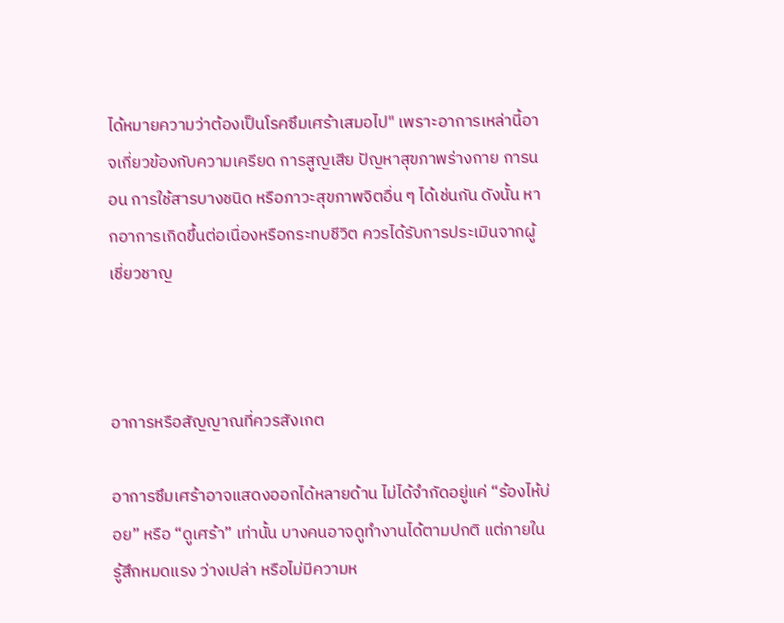ได้หมายความว่าต้องเป็นโรคซึมเศร้าเสมอไป" เพราะอาการเหล่านี้อาจเกี่ยวข้องกับความเครียด การสูญเสีย ปัญหาสุขภาพร่างกาย การนอน การใช้สารบางชนิด หรือภาวะสุขภาพจิตอื่น ๆ ได้เช่นกัน ดังนั้น หากอาการเกิดขึ้นต่อเนื่องหรือกระทบชีวิต ควรได้รับการประเมินจากผู้เชี่ยวชาญ



อาการหรือสัญญาณที่ควรสังเกต

อาการซึมเศร้าอาจแสดงออกได้หลายด้าน ไม่ได้จำกัดอยู่แค่ “ร้องไห้บ่อย” หรือ “ดูเศร้า” เท่านั้น บางคนอาจดูทำงานได้ตามปกติ แต่ภายในรู้สึกหมดแรง ว่างเปล่า หรือไม่มีความห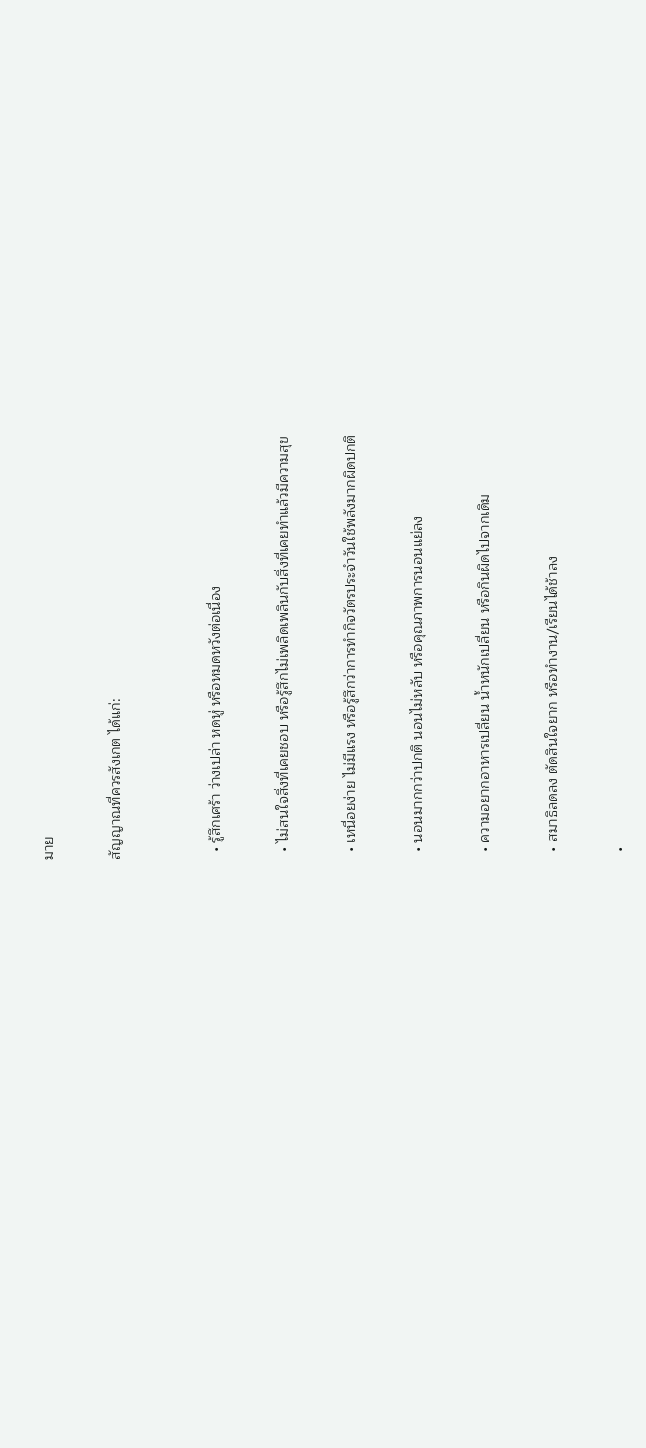มาย

สัญญาณที่ควรสังเกต ได้แก่:


  • รู้สึกเศร้า ว่างเปล่า หดหู่ หรือหมดหวังต่อเนื่อง

  • ไม่สนใจสิ่งที่เคยชอบ หรือรู้สึกไม่เพลิดเพลินกับสิ่งที่เคยทำแล้วมีความสุข

  • เหนื่อยง่าย ไม่มีแรง หรือรู้สึกว่าการทำกิจวัตรประจำวันใช้พลังมากผิดปกติ

  • นอนมากกว่าปกติ นอนไม่หลับ หรือคุณภาพการนอนแย่ลง

  • ความอยากอาหารเปลี่ยน น้ำหนักเปลี่ยน หรือกินผิดไปจากเดิม

  • สมาธิลดลง ตัดสินใจยาก หรือทำงาน/เรียนได้ช้าลง

  •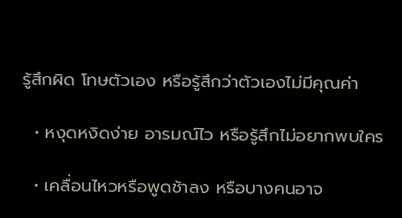รู้สึกผิด โทษตัวเอง หรือรู้สึกว่าตัวเองไม่มีคุณค่า

  • หงุดหงิดง่าย อารมณ์ไว หรือรู้สึกไม่อยากพบใคร

  • เคลื่อนไหวหรือพูดช้าลง หรือบางคนอาจ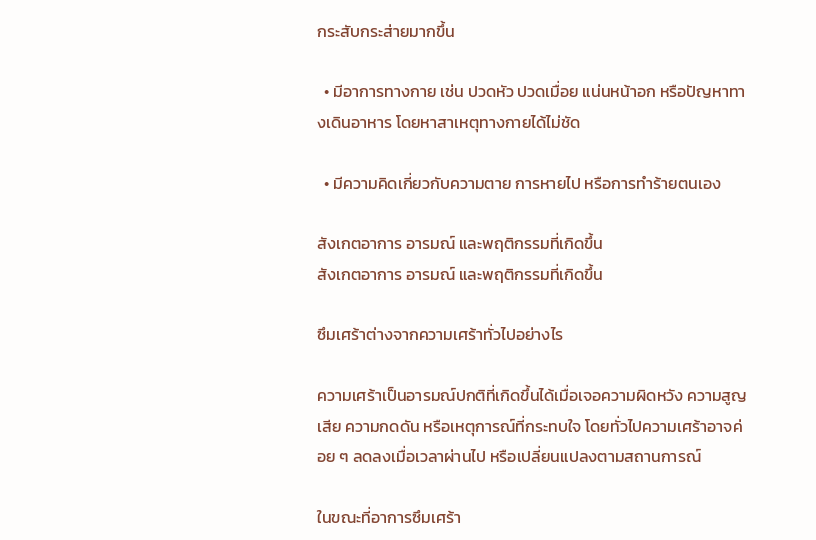กระสับกระส่ายมากขึ้น

  • มีอาการทางกาย เช่น ปวดหัว ปวดเมื่อย แน่นหน้าอก หรือปัญหาทางเดินอาหาร โดยหาสาเหตุทางกายได้ไม่ชัด

  • มีความคิดเกี่ยวกับความตาย การหายไป หรือการทำร้ายตนเอง

สังเกตอาการ อารมณ์ และพฤติกรรมที่เกิดขึ้น
สังเกตอาการ อารมณ์ และพฤติกรรมที่เกิดขึ้น

ซึมเศร้าต่างจากความเศร้าทั่วไปอย่างไร

ความเศร้าเป็นอารมณ์ปกติที่เกิดขึ้นได้เมื่อเจอความผิดหวัง ความสูญเสีย ความกดดัน หรือเหตุการณ์ที่กระทบใจ โดยทั่วไปความเศร้าอาจค่อย ๆ ลดลงเมื่อเวลาผ่านไป หรือเปลี่ยนแปลงตามสถานการณ์

ในขณะที่อาการซึมเศร้า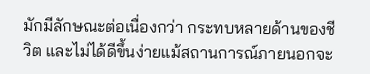มักมีลักษณะต่อเนื่องกว่า กระทบหลายด้านของชีวิต และไม่ได้ดีขึ้นง่ายแม้สถานการณ์ภายนอกจะ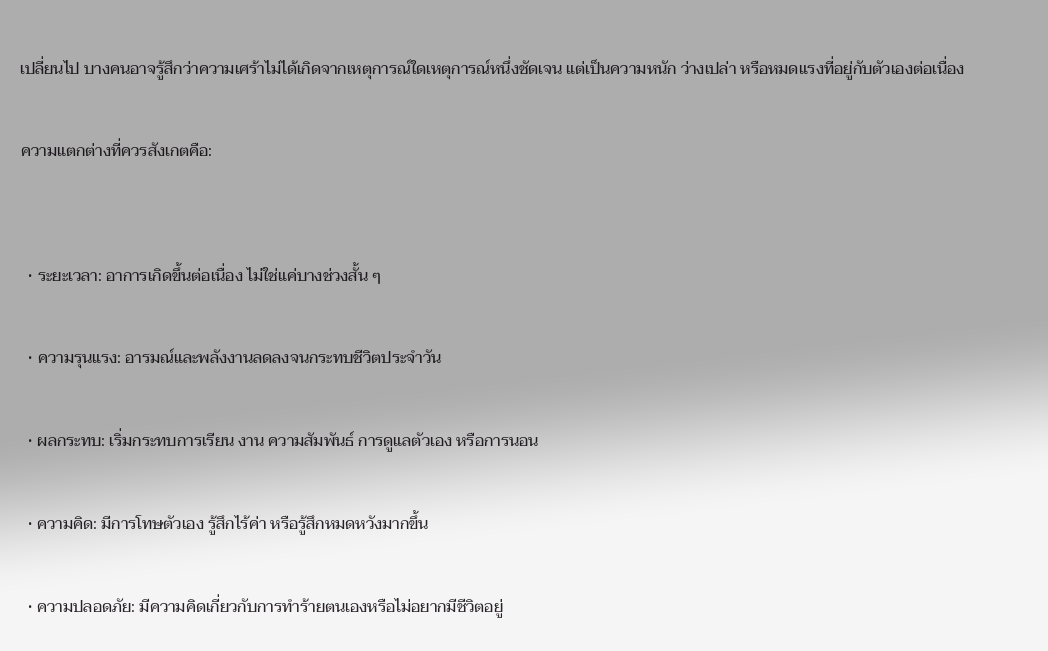เปลี่ยนไป บางคนอาจรู้สึกว่าความเศร้าไม่ได้เกิดจากเหตุการณ์ใดเหตุการณ์หนึ่งชัดเจน แต่เป็นความหนัก ว่างเปล่า หรือหมดแรงที่อยู่กับตัวเองต่อเนื่อง

ความแตกต่างที่ควรสังเกตคือ:


  • ระยะเวลา: อาการเกิดขึ้นต่อเนื่อง ไม่ใช่แค่บางช่วงสั้น ๆ

  • ความรุนแรง: อารมณ์และพลังงานลดลงจนกระทบชีวิตประจำวัน

  • ผลกระทบ: เริ่มกระทบการเรียน งาน ความสัมพันธ์ การดูแลตัวเอง หรือการนอน

  • ความคิด: มีการโทษตัวเอง รู้สึกไร้ค่า หรือรู้สึกหมดหวังมากขึ้น

  • ความปลอดภัย: มีความคิดเกี่ยวกับการทำร้ายตนเองหรือไม่อยากมีชีวิตอยู่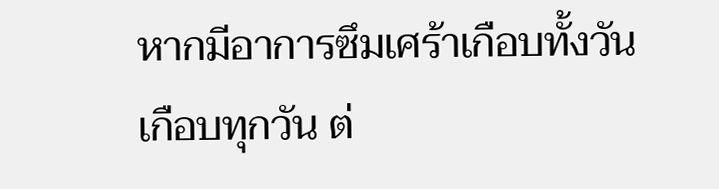หากมีอาการซึมเศร้าเกือบทั้งวัน เกือบทุกวัน ต่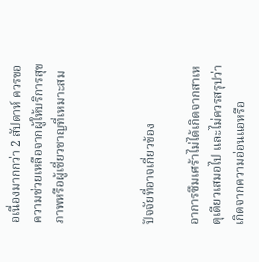อเนื่องมากกว่า 2 สัปดาห์ ควรขอความช่วยเหลือจากผู้ให้บริการสุขภาพหรือผู้เชี่ยวชาญที่เหมาะสม



ปัจจัยที่อาจเกี่ยวข้อง

อาการซึมเศร้าไม่ได้เกิดจากสาเหตุเดียวเสมอไป และไม่ควรสรุปว่าเกิดจากความอ่อนแอหรือ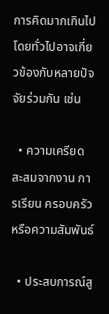การคิดมากเกินไป โดยทั่วไปอาจเกี่ยวข้องกับหลายปัจจัยร่วมกัน เช่น

  • ความเครียดสะสมจากงาน การเรียน ครอบครัว หรือความสัมพันธ์

  • ประสบการณ์สู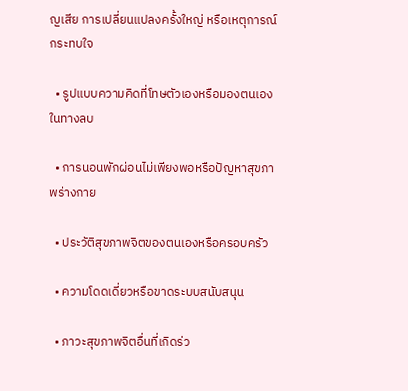ญเสีย การเปลี่ยนแปลงครั้งใหญ่ หรือเหตุการณ์กระทบใจ

  • รูปแบบความคิดที่โทษตัวเองหรือมองตนเองในทางลบ

  • การนอนพักผ่อนไม่เพียงพอหรือปัญหาสุขภาพร่างกาย

  • ประวัติสุขภาพจิตของตนเองหรือครอบครัว

  • ความโดดเดี่ยวหรือขาดระบบสนับสนุน

  • ภาวะสุขภาพจิตอื่นที่เกิดร่ว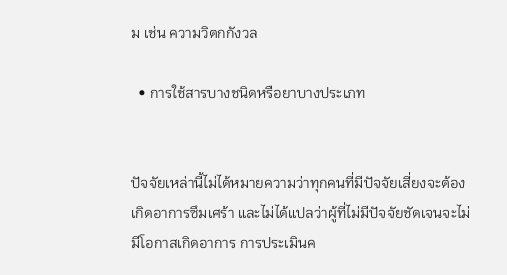ม เช่น ความวิตกกังวล

  • การใช้สารบางชนิดหรือยาบางประเภท


ปัจจัยเหล่านี้ไม่ได้หมายความว่าทุกคนที่มีปัจจัยเสี่ยงจะต้องเกิดอาการซึมเศร้า และไม่ได้แปลว่าผู้ที่ไม่มีปัจจัยชัดเจนจะไม่มีโอกาสเกิดอาการ การประเมินค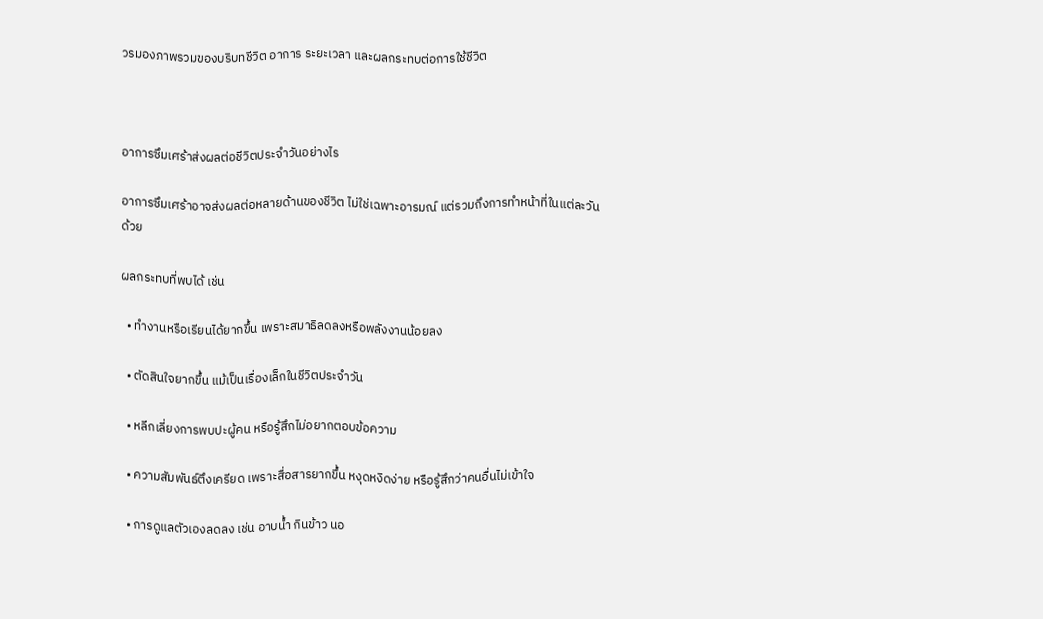วรมองภาพรวมของบริบทชีวิต อาการ ระยะเวลา และผลกระทบต่อการใช้ชีวิต



อาการซึมเศร้าส่งผลต่อชีวิตประจำวันอย่างไร

อาการซึมเศร้าอาจส่งผลต่อหลายด้านของชีวิต ไม่ใช่เฉพาะอารมณ์ แต่รวมถึงการทำหน้าที่ในแต่ละวันด้วย

ผลกระทบที่พบได้ เช่น

  • ทำงานหรือเรียนได้ยากขึ้น เพราะสมาธิลดลงหรือพลังงานน้อยลง

  • ตัดสินใจยากขึ้น แม้เป็นเรื่องเล็กในชีวิตประจำวัน

  • หลีกเลี่ยงการพบปะผู้คน หรือรู้สึกไม่อยากตอบข้อความ

  • ความสัมพันธ์ตึงเครียด เพราะสื่อสารยากขึ้น หงุดหงิดง่าย หรือรู้สึกว่าคนอื่นไม่เข้าใจ

  • การดูแลตัวเองลดลง เช่น อาบน้ำ กินข้าว นอ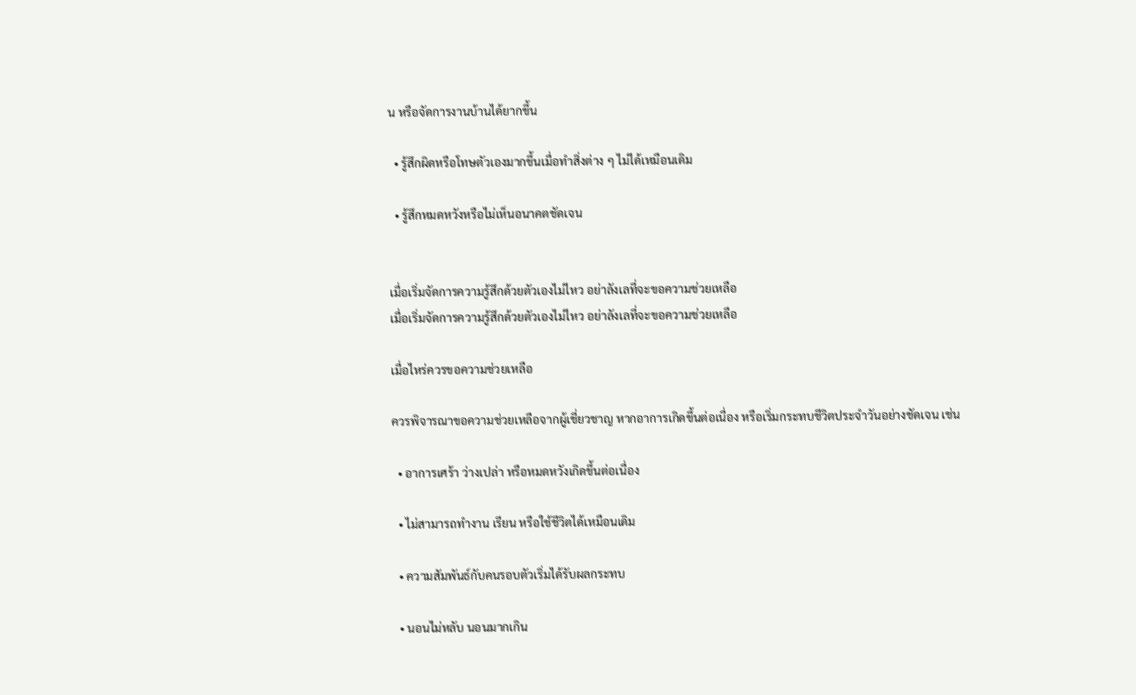น หรือจัดการงานบ้านได้ยากขึ้น

  • รู้สึกผิดหรือโทษตัวเองมากขึ้นเมื่อทำสิ่งต่าง ๆ ไม่ได้เหมือนเดิม

  • รู้สึกหมดหวังหรือไม่เห็นอนาคตชัดเจน


เมื่อเริ่มจัดการความรู้สึกด้วยตัวเองไม่ไหว อย่าลังเลที่จะขอความช่วยเหลือ
เมื่อเริ่มจัดการความรู้สึกด้วยตัวเองไม่ไหว อย่าลังเลที่จะขอความช่วยเหลือ

เมื่อไหร่ควรขอความช่วยเหลือ

ควรพิจารณาขอความช่วยเหลือจากผู้เชี่ยวชาญ หากอาการเกิดขึ้นต่อเนื่อง หรือเริ่มกระทบชีวิตประจำวันอย่างชัดเจน เช่น

  • อาการเศร้า ว่างเปล่า หรือหมดหวังเกิดขึ้นต่อเนื่อง

  • ไม่สามารถทำงาน เรียน หรือใช้ชีวิตได้เหมือนเดิม

  • ความสัมพันธ์กับคนรอบตัวเริ่มได้รับผลกระทบ

  • นอนไม่หลับ นอนมากเกิน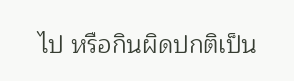ไป หรือกินผิดปกติเป็น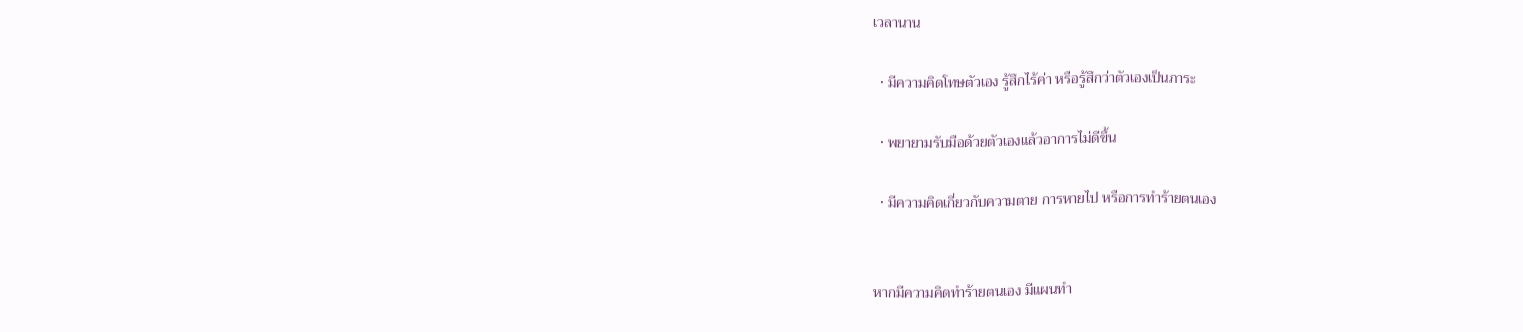เวลานาน

  • มีความคิดโทษตัวเอง รู้สึกไร้ค่า หรือรู้สึกว่าตัวเองเป็นภาระ

  • พยายามรับมือด้วยตัวเองแล้วอาการไม่ดีขึ้น

  • มีความคิดเกี่ยวกับความตาย การหายไป หรือการทำร้ายตนเอง


หากมีความคิดทำร้ายตนเอง มีแผนทำ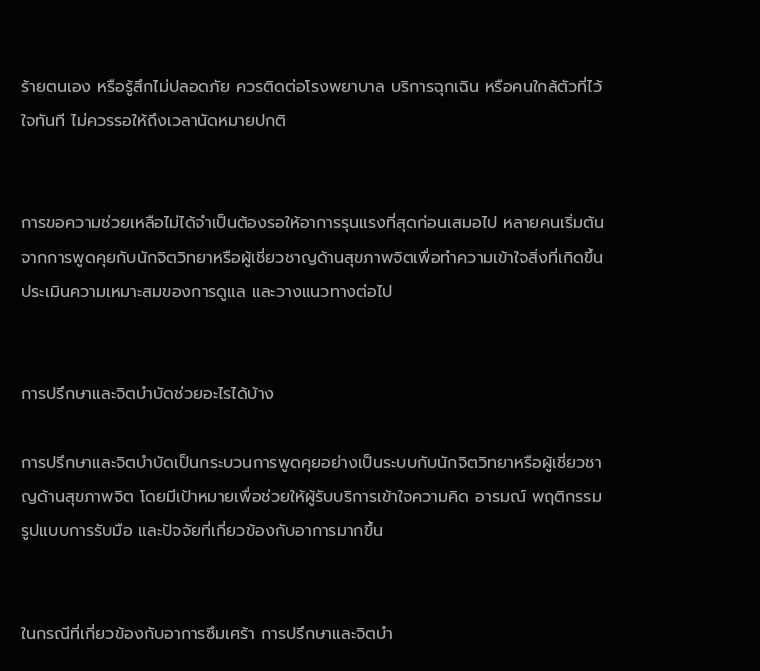ร้ายตนเอง หรือรู้สึกไม่ปลอดภัย ควรติดต่อโรงพยาบาล บริการฉุกเฉิน หรือคนใกล้ตัวที่ไว้ใจทันที ไม่ควรรอให้ถึงเวลานัดหมายปกติ


การขอความช่วยเหลือไม่ได้จำเป็นต้องรอให้อาการรุนแรงที่สุดก่อนเสมอไป หลายคนเริ่มต้นจากการพูดคุยกับนักจิตวิทยาหรือผู้เชี่ยวชาญด้านสุขภาพจิตเพื่อทำความเข้าใจสิ่งที่เกิดขึ้น ประเมินความเหมาะสมของการดูแล และวางแนวทางต่อไป


การปรึกษาและจิตบำบัดช่วยอะไรได้บ้าง

การปรึกษาและจิตบำบัดเป็นกระบวนการพูดคุยอย่างเป็นระบบกับนักจิตวิทยาหรือผู้เชี่ยวชาญด้านสุขภาพจิต โดยมีเป้าหมายเพื่อช่วยให้ผู้รับบริการเข้าใจความคิด อารมณ์ พฤติกรรม รูปแบบการรับมือ และปัจจัยที่เกี่ยวข้องกับอาการมากขึ้น


ในกรณีที่เกี่ยวข้องกับอาการซึมเศร้า การปรึกษาและจิตบำ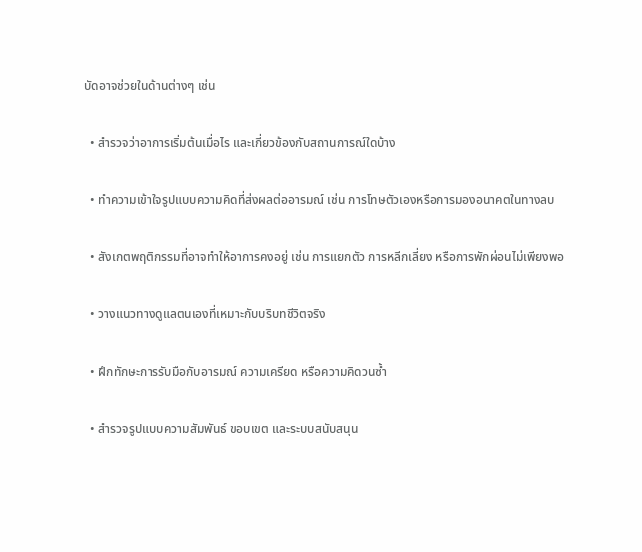บัดอาจช่วยในด้านต่างๆ เช่น

  • สำรวจว่าอาการเริ่มต้นเมื่อไร และเกี่ยวข้องกับสถานการณ์ใดบ้าง

  • ทำความเข้าใจรูปแบบความคิดที่ส่งผลต่ออารมณ์ เช่น การโทษตัวเองหรือการมองอนาคตในทางลบ

  • สังเกตพฤติกรรมที่อาจทำให้อาการคงอยู่ เช่น การแยกตัว การหลีกเลี่ยง หรือการพักผ่อนไม่เพียงพอ

  • วางแนวทางดูแลตนเองที่เหมาะกับบริบทชีวิตจริง

  • ฝึกทักษะการรับมือกับอารมณ์ ความเครียด หรือความคิดวนซ้ำ

  • สำรวจรูปแบบความสัมพันธ์ ขอบเขต และระบบสนับสนุน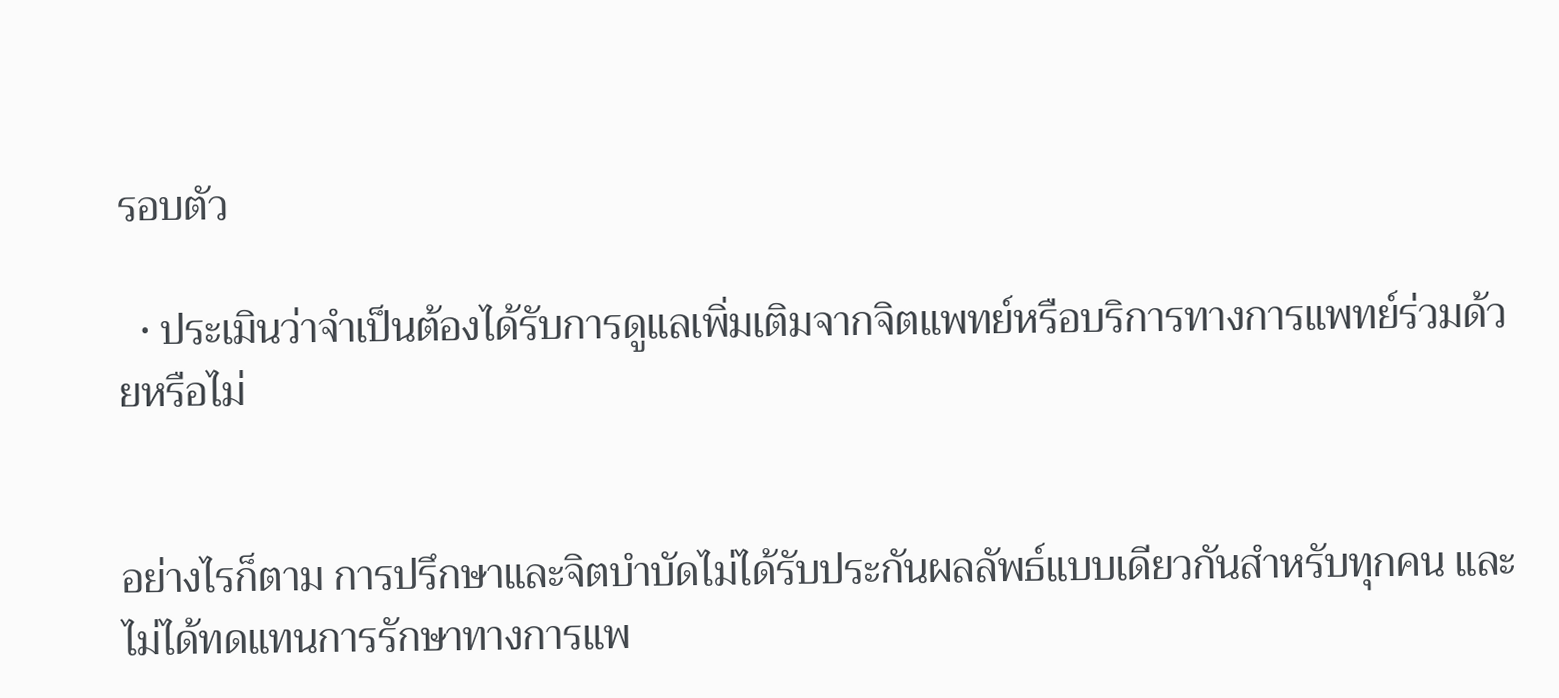รอบตัว

  • ประเมินว่าจำเป็นต้องได้รับการดูแลเพิ่มเติมจากจิตแพทย์หรือบริการทางการแพทย์ร่วมด้วยหรือไม่


อย่างไรก็ตาม การปรึกษาและจิตบำบัดไม่ได้รับประกันผลลัพธ์แบบเดียวกันสำหรับทุกคน และไม่ได้ทดแทนการรักษาทางการแพ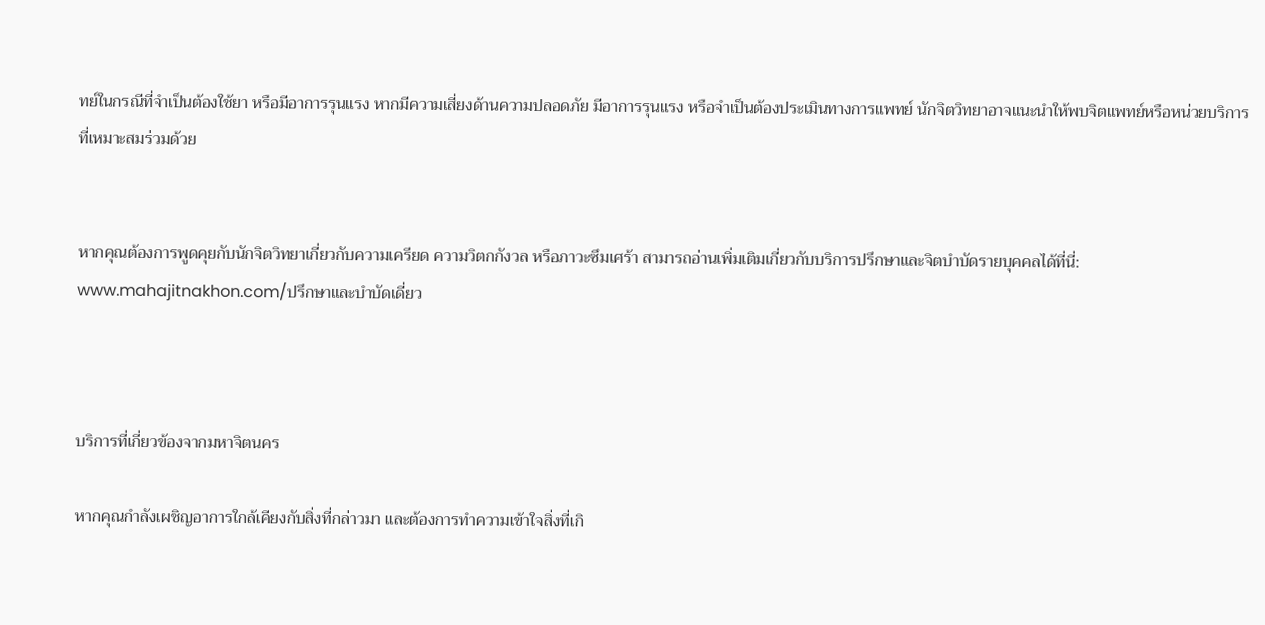ทย์ในกรณีที่จำเป็นต้องใช้ยา หรือมีอาการรุนแรง หากมีความเสี่ยงด้านความปลอดภัย มีอาการรุนแรง หรือจำเป็นต้องประเมินทางการแพทย์ นักจิตวิทยาอาจแนะนำให้พบจิตแพทย์หรือหน่วยบริการที่เหมาะสมร่วมด้วย


หากคุณต้องการพูดคุยกับนักจิตวิทยาเกี่ยวกับความเครียด ความวิตกกังวล หรือภาวะซึมเศร้า สามารถอ่านเพิ่มเติมเกี่ยวกับบริการปรึกษาและจิตบำบัดรายบุคคลได้ที่นี่:  www.mahajitnakhon.com/ปรึกษาและบำบัดเดี่ยว



บริการที่เกี่ยวข้องจากมหาจิตนคร

หากคุณกำลังเผชิญอาการใกล้เคียงกับสิ่งที่กล่าวมา และต้องการทำความเข้าใจสิ่งที่เกิ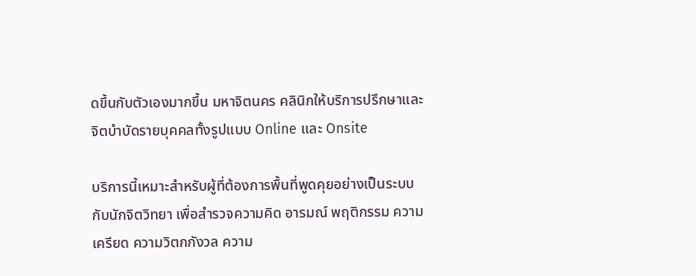ดขึ้นกับตัวเองมากขึ้น มหาจิตนคร คลินิกให้บริการปรึกษาและจิตบำบัดรายบุคคลทั้งรูปแบบ Online และ Onsite

บริการนี้เหมาะสำหรับผู้ที่ต้องการพื้นที่พูดคุยอย่างเป็นระบบกับนักจิตวิทยา เพื่อสำรวจความคิด อารมณ์ พฤติกรรม ความเครียด ความวิตกกังวล ความ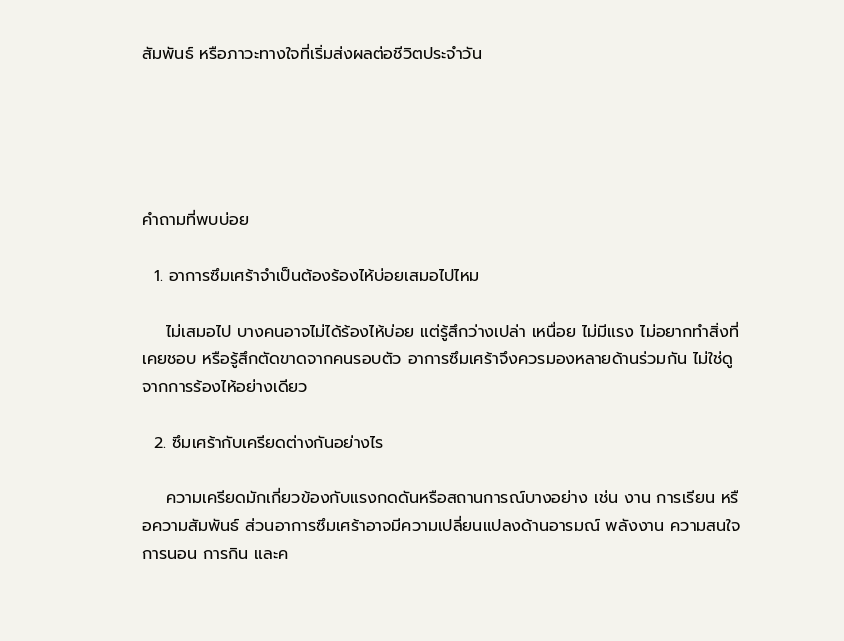สัมพันธ์ หรือภาวะทางใจที่เริ่มส่งผลต่อชีวิตประจำวัน





คำถามที่พบบ่อย

  1. อาการซึมเศร้าจำเป็นต้องร้องไห้บ่อยเสมอไปไหม

    ไม่เสมอไป บางคนอาจไม่ได้ร้องไห้บ่อย แต่รู้สึกว่างเปล่า เหนื่อย ไม่มีแรง ไม่อยากทำสิ่งที่เคยชอบ หรือรู้สึกตัดขาดจากคนรอบตัว อาการซึมเศร้าจึงควรมองหลายด้านร่วมกัน ไม่ใช่ดูจากการร้องไห้อย่างเดียว

  2. ซึมเศร้ากับเครียดต่างกันอย่างไร

    ความเครียดมักเกี่ยวข้องกับแรงกดดันหรือสถานการณ์บางอย่าง เช่น งาน การเรียน หรือความสัมพันธ์ ส่วนอาการซึมเศร้าอาจมีความเปลี่ยนแปลงด้านอารมณ์ พลังงาน ความสนใจ การนอน การกิน และค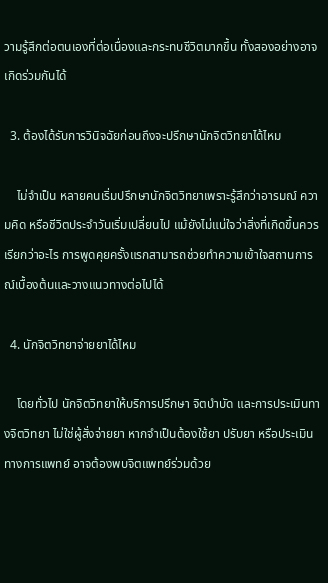วามรู้สึกต่อตนเองที่ต่อเนื่องและกระทบชีวิตมากขึ้น ทั้งสองอย่างอาจเกิดร่วมกันได้

  3. ต้องได้รับการวินิจฉัยก่อนถึงจะปรึกษานักจิตวิทยาได้ไหม

    ไม่จำเป็น หลายคนเริ่มปรึกษานักจิตวิทยาเพราะรู้สึกว่าอารมณ์ ความคิด หรือชีวิตประจำวันเริ่มเปลี่ยนไป แม้ยังไม่แน่ใจว่าสิ่งที่เกิดขึ้นควรเรียกว่าอะไร การพูดคุยครั้งแรกสามารถช่วยทำความเข้าใจสถานการณ์เบื้องต้นและวางแนวทางต่อไปได้

  4. นักจิตวิทยาจ่ายยาได้ไหม

    โดยทั่วไป นักจิตวิทยาให้บริการปรึกษา จิตบำบัด และการประเมินทางจิตวิทยา ไม่ใช่ผู้สั่งจ่ายยา หากจำเป็นต้องใช้ยา ปรับยา หรือประเมินทางการแพทย์ อาจต้องพบจิตแพทย์ร่วมด้วย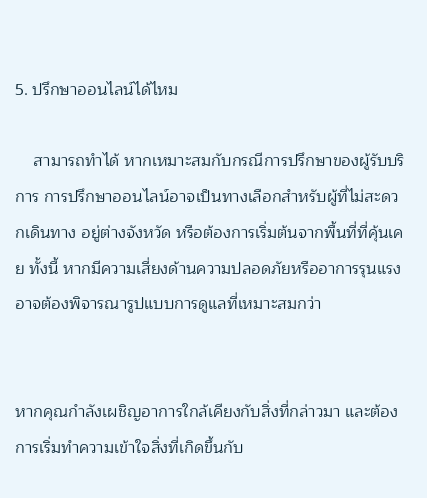5. ปรึกษาออนไลน์ได้ไหม

    สามารถทำได้ หากเหมาะสมกับกรณีการปรึกษาของผู้รับบริการ การปรึกษาออนไลน์อาจเป็นทางเลือกสำหรับผู้ที่ไม่สะดวกเดินทาง อยู่ต่างจังหวัด หรือต้องการเริ่มต้นจากพื้นที่ที่คุ้นเคย ทั้งนี้ หากมีความเสี่ยงด้านความปลอดภัยหรืออาการรุนแรง อาจต้องพิจารณารูปแบบการดูแลที่เหมาะสมกว่า


หากคุณกำลังเผชิญอาการใกล้เคียงกับสิ่งที่กล่าวมา และต้องการเริ่มทำความเข้าใจสิ่งที่เกิดขึ้นกับ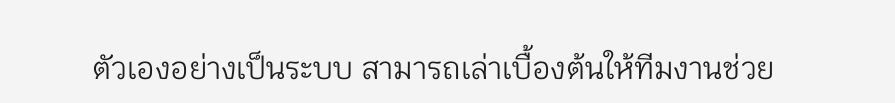ตัวเองอย่างเป็นระบบ สามารถเล่าเบื้องต้นให้ทีมงานช่วย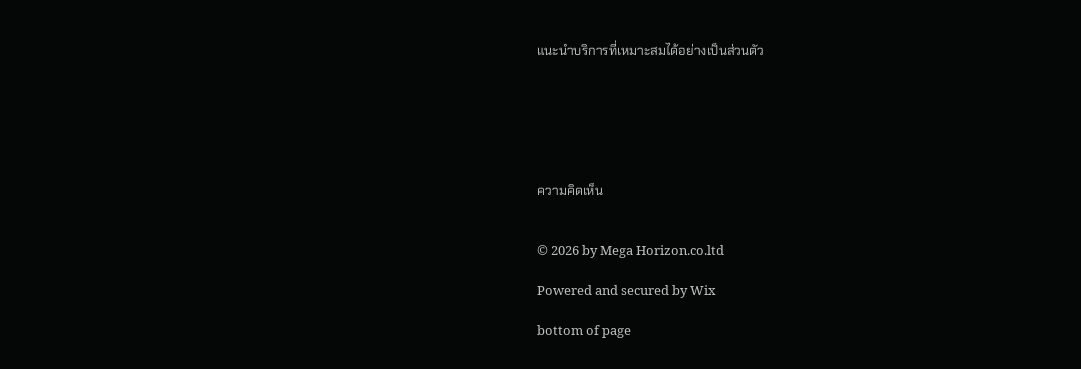แนะนำบริการที่เหมาะสมได้อย่างเป็นส่วนตัว






ความคิดเห็น


© 2026 by Mega Horizon.co.ltd

Powered and secured by Wix

bottom of page